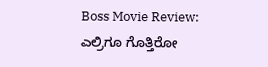Boss Movie Review: ಎಲ್ರಿಗೂ ಗೊತ್ತಿರೋ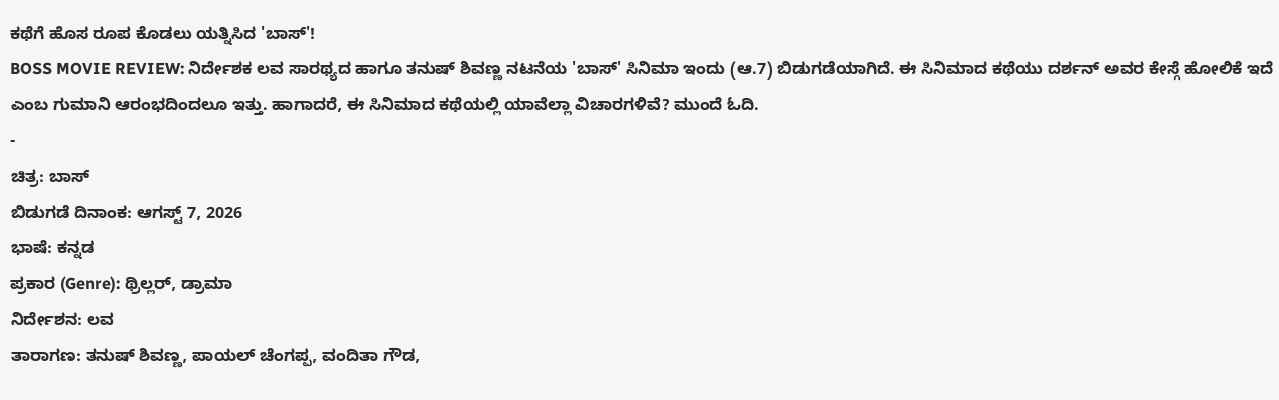ಕಥೆಗೆ ಹೊಸ ರೂಪ ಕೊಡಲು ಯತ್ನಿಸಿದ 'ಬಾಸ್'!
BOSS MOVIE REVIEW: ನಿರ್ದೇಶಕ ಲವ ಸಾರಥ್ಯದ ಹಾಗೂ ತನುಷ್ ಶಿವಣ್ಣ ನಟನೆಯ 'ಬಾಸ್' ಸಿನಿಮಾ ಇಂದು (ಆ.7) ಬಿಡುಗಡೆಯಾಗಿದೆ. ಈ ಸಿನಿಮಾದ ಕಥೆಯು ದರ್ಶನ್ ಅವರ ಕೇಸ್ಗೆ ಹೋಲಿಕೆ ಇದೆ ಎಂಬ ಗುಮಾನಿ ಆರಂಭದಿಂದಲೂ ಇತ್ತು. ಹಾಗಾದರೆ, ಈ ಸಿನಿಮಾದ ಕಥೆಯಲ್ಲಿ ಯಾವೆಲ್ಲಾ ವಿಚಾರಗಳಿವೆ? ಮುಂದೆ ಓದಿ.
-
ಚಿತ್ರ: ಬಾಸ್
ಬಿಡುಗಡೆ ದಿನಾಂಕ: ಆಗಸ್ಟ್ 7, 2026
ಭಾಷೆ: ಕನ್ನಡ
ಪ್ರಕಾರ (Genre): ಥ್ರಿಲ್ಲರ್, ಡ್ರಾಮಾ
ನಿರ್ದೇಶನ: ಲವ
ತಾರಾಗಣ: ತನುಷ್ ಶಿವಣ್ಣ, ಪಾಯಲ್ ಚೆಂಗಪ್ಪ, ವಂದಿತಾ ಗೌಡ,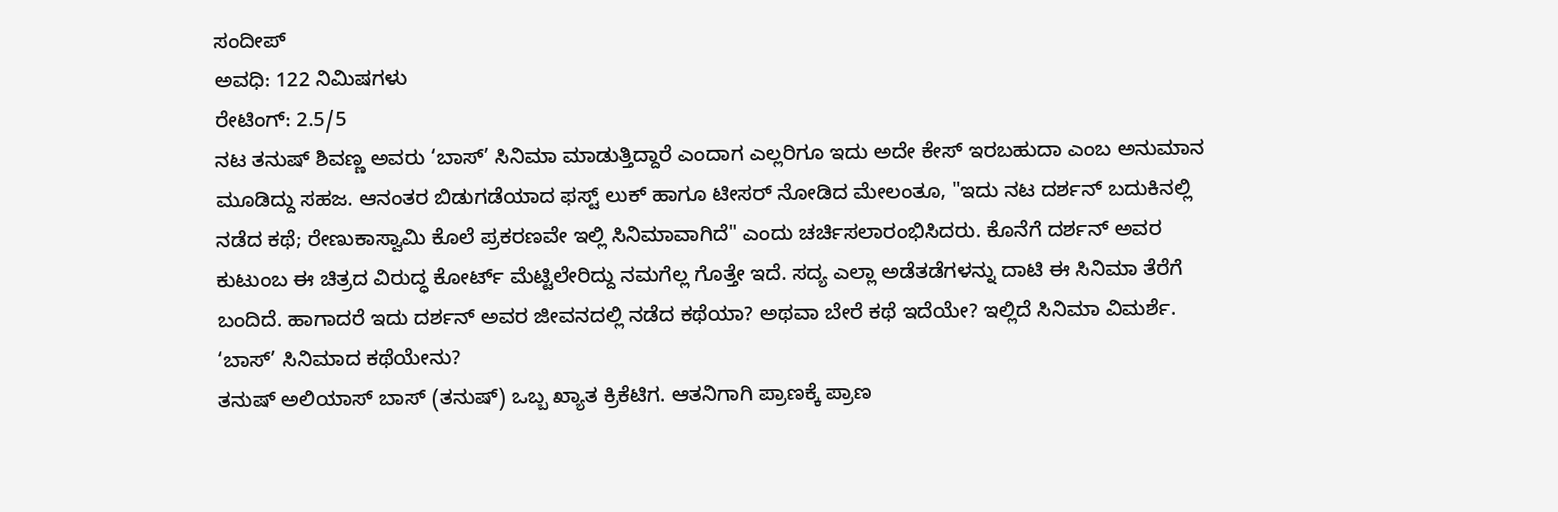ಸಂದೀಪ್
ಅವಧಿ: 122 ನಿಮಿಷಗಳು
ರೇಟಿಂಗ್: 2.5/5
ನಟ ತನುಷ್ ಶಿವಣ್ಣ ಅವರು ‘ಬಾಸ್’ ಸಿನಿಮಾ ಮಾಡುತ್ತಿದ್ದಾರೆ ಎಂದಾಗ ಎಲ್ಲರಿಗೂ ಇದು ಅದೇ ಕೇಸ್ ಇರಬಹುದಾ ಎಂಬ ಅನುಮಾನ ಮೂಡಿದ್ದು ಸಹಜ. ಆನಂತರ ಬಿಡುಗಡೆಯಾದ ಫಸ್ಟ್ ಲುಕ್ ಹಾಗೂ ಟೀಸರ್ ನೋಡಿದ ಮೇಲಂತೂ, "ಇದು ನಟ ದರ್ಶನ್ ಬದುಕಿನಲ್ಲಿ ನಡೆದ ಕಥೆ; ರೇಣುಕಾಸ್ವಾಮಿ ಕೊಲೆ ಪ್ರಕರಣವೇ ಇಲ್ಲಿ ಸಿನಿಮಾವಾಗಿದೆ" ಎಂದು ಚರ್ಚಿಸಲಾರಂಭಿಸಿದರು. ಕೊನೆಗೆ ದರ್ಶನ್ ಅವರ ಕುಟುಂಬ ಈ ಚಿತ್ರದ ವಿರುದ್ಧ ಕೋರ್ಟ್ ಮೆಟ್ಟಿಲೇರಿದ್ದು ನಮಗೆಲ್ಲ ಗೊತ್ತೇ ಇದೆ. ಸದ್ಯ ಎಲ್ಲಾ ಅಡೆತಡೆಗಳನ್ನು ದಾಟಿ ಈ ಸಿನಿಮಾ ತೆರೆಗೆ ಬಂದಿದೆ. ಹಾಗಾದರೆ ಇದು ದರ್ಶನ್ ಅವರ ಜೀವನದಲ್ಲಿ ನಡೆದ ಕಥೆಯಾ? ಅಥವಾ ಬೇರೆ ಕಥೆ ಇದೆಯೇ? ಇಲ್ಲಿದೆ ಸಿನಿಮಾ ವಿಮರ್ಶೆ.
‘ಬಾಸ್’ ಸಿನಿಮಾದ ಕಥೆಯೇನು?
ತನುಷ್ ಅಲಿಯಾಸ್ ಬಾಸ್ (ತನುಷ್) ಒಬ್ಬ ಖ್ಯಾತ ಕ್ರಿಕೆಟಿಗ. ಆತನಿಗಾಗಿ ಪ್ರಾಣಕ್ಕೆ ಪ್ರಾಣ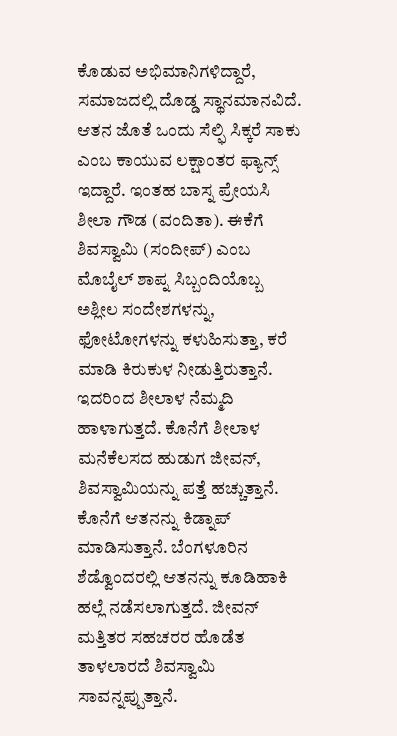ಕೊಡುವ ಅಭಿಮಾನಿಗಳಿದ್ದಾರೆ, ಸಮಾಜದಲ್ಲಿ ದೊಡ್ಡ ಸ್ಥಾನಮಾನವಿದೆ. ಆತನ ಜೊತೆ ಒಂದು ಸೆಲ್ಫಿ ಸಿಕ್ಕರೆ ಸಾಕು ಎಂಬ ಕಾಯುವ ಲಕ್ಷಾಂತರ ಫ್ಯಾನ್ಸ್ ಇದ್ದಾರೆ. ಇಂತಹ ಬಾಸ್ನ ಪ್ರೇಯಸಿ ಶೀಲಾ ಗೌಡ (ವಂದಿತಾ). ಈಕೆಗೆ ಶಿವಸ್ವಾಮಿ (ಸಂದೀಪ್) ಎಂಬ ಮೊಬೈಲ್ ಶಾಪ್ನ ಸಿಬ್ಬಂದಿಯೊಬ್ಬ ಅಶ್ಲೀಲ ಸಂದೇಶಗಳನ್ನು, ಫೋಟೋಗಳನ್ನು ಕಳುಹಿಸುತ್ತಾ, ಕರೆ ಮಾಡಿ ಕಿರುಕುಳ ನೀಡುತ್ತಿರುತ್ತಾನೆ. ಇದರಿಂದ ಶೀಲಾಳ ನೆಮ್ಮದಿ ಹಾಳಾಗುತ್ತದೆ. ಕೊನೆಗೆ ಶೀಲಾಳ ಮನೆಕೆಲಸದ ಹುಡುಗ ಜೀವನ್, ಶಿವಸ್ವಾಮಿಯನ್ನು ಪತ್ತೆ ಹಚ್ಚುತ್ತಾನೆ. ಕೊನೆಗೆ ಆತನನ್ನು ಕಿಡ್ನಾಪ್ ಮಾಡಿಸುತ್ತಾನೆ. ಬೆಂಗಳೂರಿನ ಶೆಡ್ವೊಂದರಲ್ಲಿ ಆತನನ್ನು ಕೂಡಿಹಾಕಿ ಹಲ್ಲೆ ನಡೆಸಲಾಗುತ್ತದೆ. ಜೀವನ್ ಮತ್ತಿತರ ಸಹಚರರ ಹೊಡೆತ ತಾಳಲಾರದೆ ಶಿವಸ್ವಾಮಿ ಸಾವನ್ನಪ್ಪುತ್ತಾನೆ.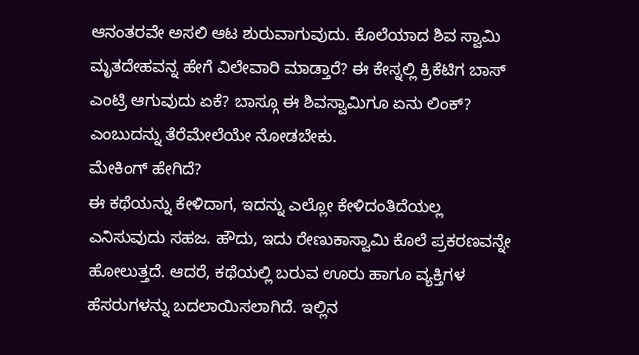ಆನಂತರವೇ ಅಸಲಿ ಆಟ ಶುರುವಾಗುವುದು. ಕೊಲೆಯಾದ ಶಿವ ಸ್ವಾಮಿ ಮೃತದೇಹವನ್ನ ಹೇಗೆ ವಿಲೇವಾರಿ ಮಾಡ್ತಾರೆ? ಈ ಕೇಸ್ನಲ್ಲಿ ಕ್ರಿಕೆಟಿಗ ಬಾಸ್ ಎಂಟ್ರಿ ಆಗುವುದು ಏಕೆ? ಬಾಸ್ಗೂ ಈ ಶಿವಸ್ವಾಮಿಗೂ ಏನು ಲಿಂಕ್? ಎಂಬುದನ್ನು ತೆರೆಮೇಲೆಯೇ ನೋಡಬೇಕು.
ಮೇಕಿಂಗ್ ಹೇಗಿದೆ?
ಈ ಕಥೆಯನ್ನು ಕೇಳಿದಾಗ, ಇದನ್ನು ಎಲ್ಲೋ ಕೇಳಿದಂತಿದೆಯಲ್ಲ ಎನಿಸುವುದು ಸಹಜ. ಹೌದು, ಇದು ರೇಣುಕಾಸ್ವಾಮಿ ಕೊಲೆ ಪ್ರಕರಣವನ್ನೇ ಹೋಲುತ್ತದೆ. ಆದರೆ, ಕಥೆಯಲ್ಲಿ ಬರುವ ಊರು ಹಾಗೂ ವ್ಯಕ್ತಿಗಳ ಹೆಸರುಗಳನ್ನು ಬದಲಾಯಿಸಲಾಗಿದೆ. ಇಲ್ಲಿನ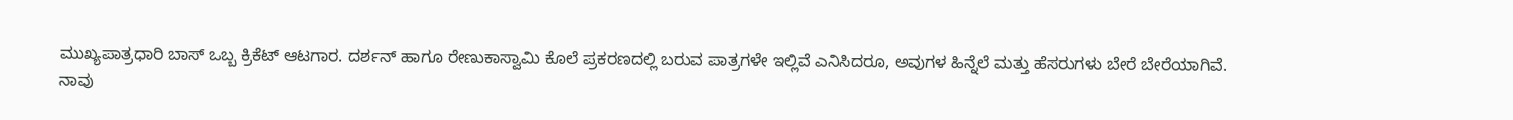ಮುಖ್ಯಪಾತ್ರಧಾರಿ ಬಾಸ್ ಒಬ್ಬ ಕ್ರಿಕೆಟ್ ಆಟಗಾರ. ದರ್ಶನ್ ಹಾಗೂ ರೇಣುಕಾಸ್ವಾಮಿ ಕೊಲೆ ಪ್ರಕರಣದಲ್ಲಿ ಬರುವ ಪಾತ್ರಗಳೇ ಇಲ್ಲಿವೆ ಎನಿಸಿದರೂ, ಅವುಗಳ ಹಿನ್ನೆಲೆ ಮತ್ತು ಹೆಸರುಗಳು ಬೇರೆ ಬೇರೆಯಾಗಿವೆ.
ನಾವು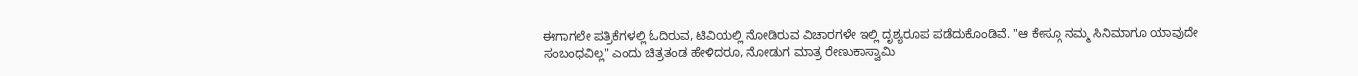ಈಗಾಗಲೇ ಪತ್ರಿಕೆಗಳಲ್ಲಿ ಓದಿರುವ, ಟಿವಿಯಲ್ಲಿ ನೋಡಿರುವ ವಿಚಾರಗಳೇ ಇಲ್ಲಿ ದೃಶ್ಯರೂಪ ಪಡೆದುಕೊಂಡಿವೆ. "ಆ ಕೇಸ್ಗೂ ನಮ್ಮ ಸಿನಿಮಾಗೂ ಯಾವುದೇ ಸಂಬಂಧವಿಲ್ಲ" ಎಂದು ಚಿತ್ರತಂಡ ಹೇಳಿದರೂ, ನೋಡುಗ ಮಾತ್ರ ರೇಣುಕಾಸ್ವಾಮಿ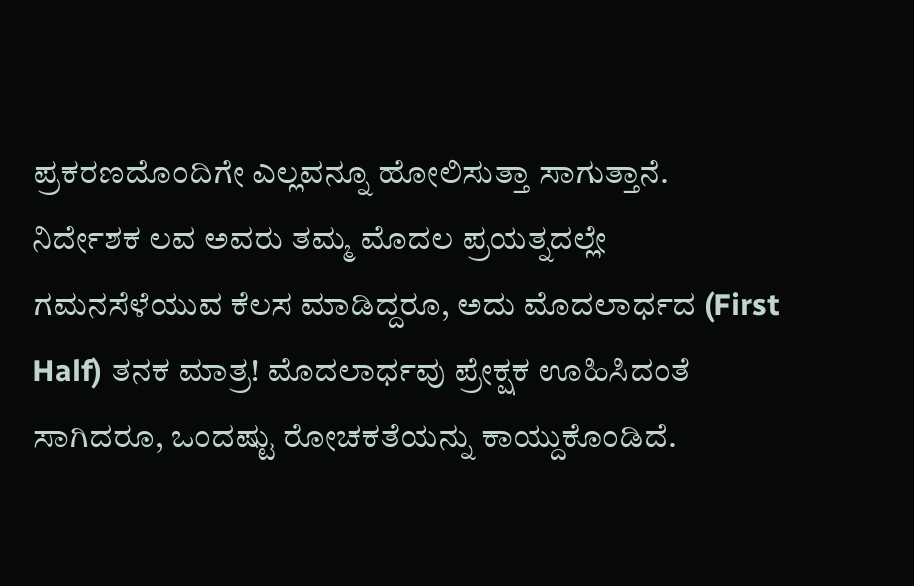ಪ್ರಕರಣದೊಂದಿಗೇ ಎಲ್ಲವನ್ನೂ ಹೋಲಿಸುತ್ತಾ ಸಾಗುತ್ತಾನೆ.
ನಿರ್ದೇಶಕ ಲವ ಅವರು ತಮ್ಮ ಮೊದಲ ಪ್ರಯತ್ನದಲ್ಲೇ ಗಮನಸೆಳೆಯುವ ಕೆಲಸ ಮಾಡಿದ್ದರೂ, ಅದು ಮೊದಲಾರ್ಧದ (First Half) ತನಕ ಮಾತ್ರ! ಮೊದಲಾರ್ಧವು ಪ್ರೇಕ್ಷಕ ಊಹಿಸಿದಂತೆ ಸಾಗಿದರೂ, ಒಂದಷ್ಟು ರೋಚಕತೆಯನ್ನು ಕಾಯ್ದುಕೊಂಡಿದೆ.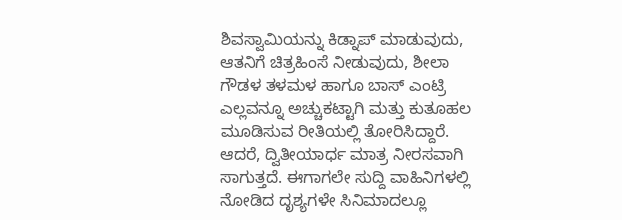ಶಿವಸ್ವಾಮಿಯನ್ನು ಕಿಡ್ನಾಪ್ ಮಾಡುವುದು, ಆತನಿಗೆ ಚಿತ್ರಹಿಂಸೆ ನೀಡುವುದು, ಶೀಲಾ ಗೌಡಳ ತಳಮಳ ಹಾಗೂ ಬಾಸ್ ಎಂಟ್ರಿ ಎಲ್ಲವನ್ನೂ ಅಚ್ಚುಕಟ್ಟಾಗಿ ಮತ್ತು ಕುತೂಹಲ ಮೂಡಿಸುವ ರೀತಿಯಲ್ಲಿ ತೋರಿಸಿದ್ದಾರೆ.
ಆದರೆ, ದ್ವಿತೀಯಾರ್ಧ ಮಾತ್ರ ನೀರಸವಾಗಿ ಸಾಗುತ್ತದೆ. ಈಗಾಗಲೇ ಸುದ್ದಿ ವಾಹಿನಿಗಳಲ್ಲಿ ನೋಡಿದ ದೃಶ್ಯಗಳೇ ಸಿನಿಮಾದಲ್ಲೂ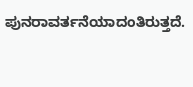ಪುನರಾವರ್ತನೆಯಾದಂತಿರುತ್ತದೆ.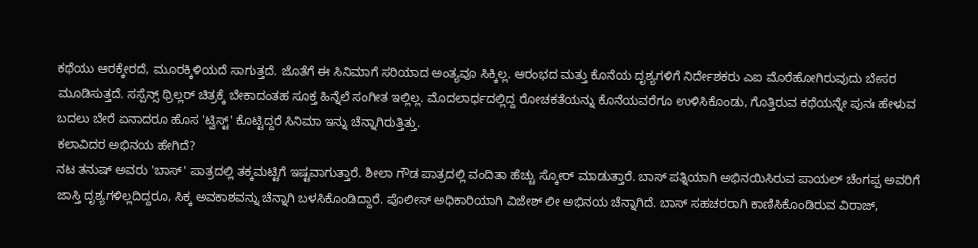ಕಥೆಯು ಆರಕ್ಕೇರದೆ, ಮೂರಕ್ಕಿಳಿಯದೆ ಸಾಗುತ್ತದೆ. ಜೊತೆಗೆ ಈ ಸಿನಿಮಾಗೆ ಸರಿಯಾದ ಅಂತ್ಯವೂ ಸಿಕ್ಕಿಲ್ಲ. ಆರಂಭದ ಮತ್ತು ಕೊನೆಯ ದೃಶ್ಯಗಳಿಗೆ ನಿರ್ದೇಶಕರು ಎಐ ಮೊರೆಹೋಗಿರುವುದು ಬೇಸರ ಮೂಡಿಸುತ್ತದೆ. ಸಸ್ಪೆನ್ಸ್ ಥ್ರಿಲ್ಲರ್ ಚಿತ್ರಕ್ಕೆ ಬೇಕಾದಂತಹ ಸೂಕ್ತ ಹಿನ್ನೆಲೆ ಸಂಗೀತ ಇಲ್ಲಿಲ್ಲ. ಮೊದಲಾರ್ಧದಲ್ಲಿದ್ದ ರೋಚಕತೆಯನ್ನು ಕೊನೆಯವರೆಗೂ ಉಳಿಸಿಕೊಂಡು, ಗೊತ್ತಿರುವ ಕಥೆಯನ್ನೇ ಪುನಃ ಹೇಳುವ ಬದಲು ಬೇರೆ ಏನಾದರೂ ಹೊಸ 'ಟ್ವಿಸ್ಟ್' ಕೊಟ್ಟಿದ್ದರೆ ಸಿನಿಮಾ ಇನ್ನು ಚೆನ್ನಾಗಿರುತ್ತಿತ್ತು.
ಕಲಾವಿದರ ಅಭಿನಯ ಹೇಗಿದೆ?
ನಟ ತನುಷ್ ಅವರು 'ಬಾಸ್' ಪಾತ್ರದಲ್ಲಿ ತಕ್ಕಮಟ್ಟಿಗೆ ಇಷ್ಟವಾಗುತ್ತಾರೆ. ಶೀಲಾ ಗೌಡ ಪಾತ್ರದಲ್ಲಿ ವಂದಿತಾ ಹೆಚ್ಚು ಸ್ಕೋರ್ ಮಾಡುತ್ತಾರೆ. ಬಾಸ್ ಪತ್ನಿಯಾಗಿ ಅಭಿನಯಿಸಿರುವ ಪಾಯಲ್ ಚೆಂಗಪ್ಪ ಅವರಿಗೆ ಜಾಸ್ತಿ ದೃಶ್ಯಗಳಿಲ್ಲದಿದ್ದರೂ, ಸಿಕ್ಕ ಅವಕಾಶವನ್ನು ಚೆನ್ನಾಗಿ ಬಳಸಿಕೊಂಡಿದ್ದಾರೆ. ಪೊಲೀಸ್ ಅಧಿಕಾರಿಯಾಗಿ ವಿಜೇಶ್ ಲೀ ಅಭಿನಯ ಚೆನ್ನಾಗಿದೆ. ಬಾಸ್ ಸಹಚರರಾಗಿ ಕಾಣಿಸಿಕೊಂಡಿರುವ ವಿರಾಜ್,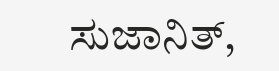ಸುಜಾನಿತ್,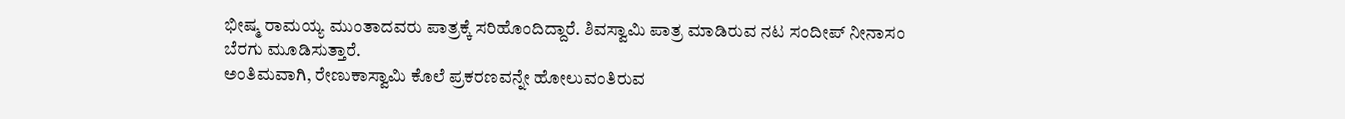ಭೀಷ್ಮ ರಾಮಯ್ಯ ಮುಂತಾದವರು ಪಾತ್ರಕ್ಕೆ ಸರಿಹೊಂದಿದ್ದಾರೆ. ಶಿವಸ್ವಾಮಿ ಪಾತ್ರ ಮಾಡಿರುವ ನಟ ಸಂದೀಪ್ ನೀನಾಸಂ ಬೆರಗು ಮೂಡಿಸುತ್ತಾರೆ.
ಅಂತಿಮವಾಗಿ, ರೇಣುಕಾಸ್ವಾಮಿ ಕೊಲೆ ಪ್ರಕರಣವನ್ನೇ ಹೋಲುವಂತಿರುವ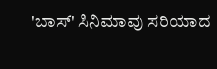'ಬಾಸ್' ಸಿನಿಮಾವು ಸರಿಯಾದ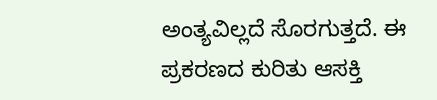ಅಂತ್ಯವಿಲ್ಲದೆ ಸೊರಗುತ್ತದೆ. ಈ ಪ್ರಕರಣದ ಕುರಿತು ಆಸಕ್ತಿ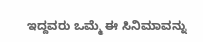ಇದ್ದವರು ಒಮ್ಮೆ ಈ ಸಿನಿಮಾವನ್ನು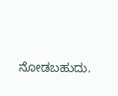ನೋಡಬಹುದು.